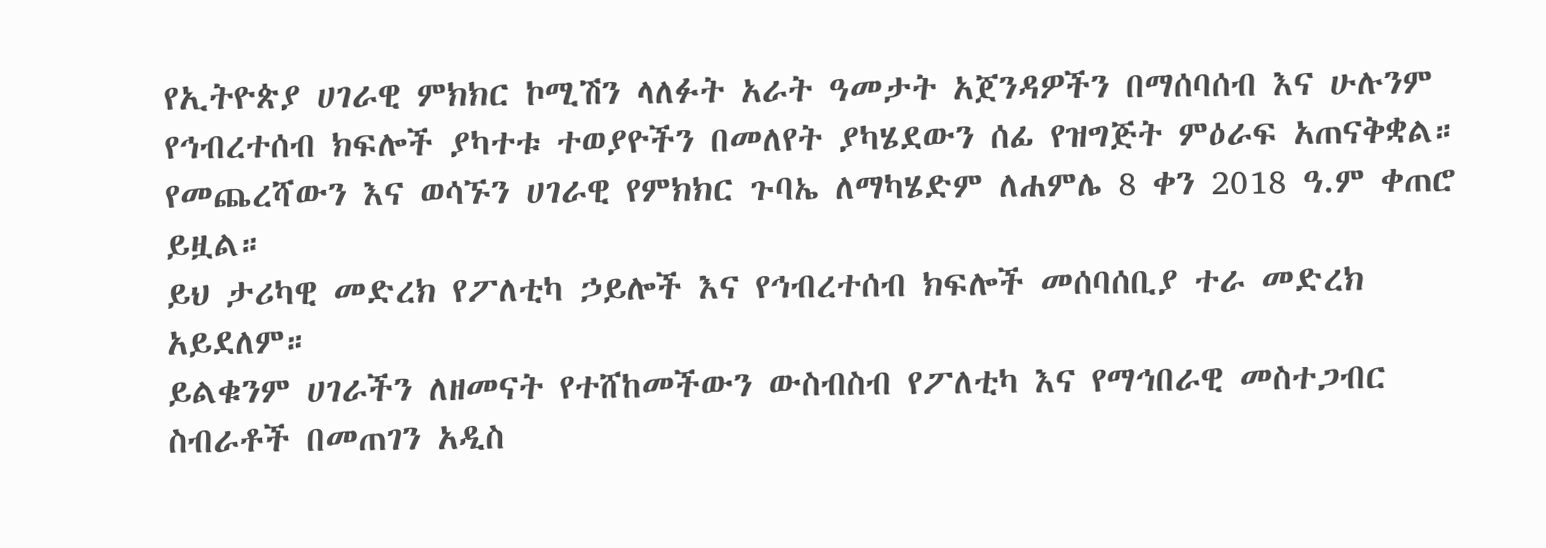የኢትዮጵያ ሀገራዊ ምክክር ኮሚሽን ላለፉት አራት ዓመታት አጀንዳዎችን በማሰባሰብ እና ሁሉንም የኅብረተሰብ ክፍሎች ያካተቱ ተወያዮችን በመለየት ያካሄደውን ሰፊ የዝግጅት ምዕራፍ አጠናቅቋል።
የመጨረሻውን እና ወሳኙን ሀገራዊ የምክክር ጉባኤ ለማካሄድም ለሐምሌ 8 ቀን 2018 ዓ.ም ቀጠሮ ይዟል።
ይህ ታሪካዊ መድረክ የፖለቲካ ኃይሎች እና የኅብረተሰብ ክፍሎች መሰባሰቢያ ተራ መድረክ አይደለም።
ይልቁንም ሀገራችን ለዘመናት የተሸከመችውን ውስብስብ የፖለቲካ እና የማኅበራዊ መስተጋብር ስብራቶች በመጠገን አዲስ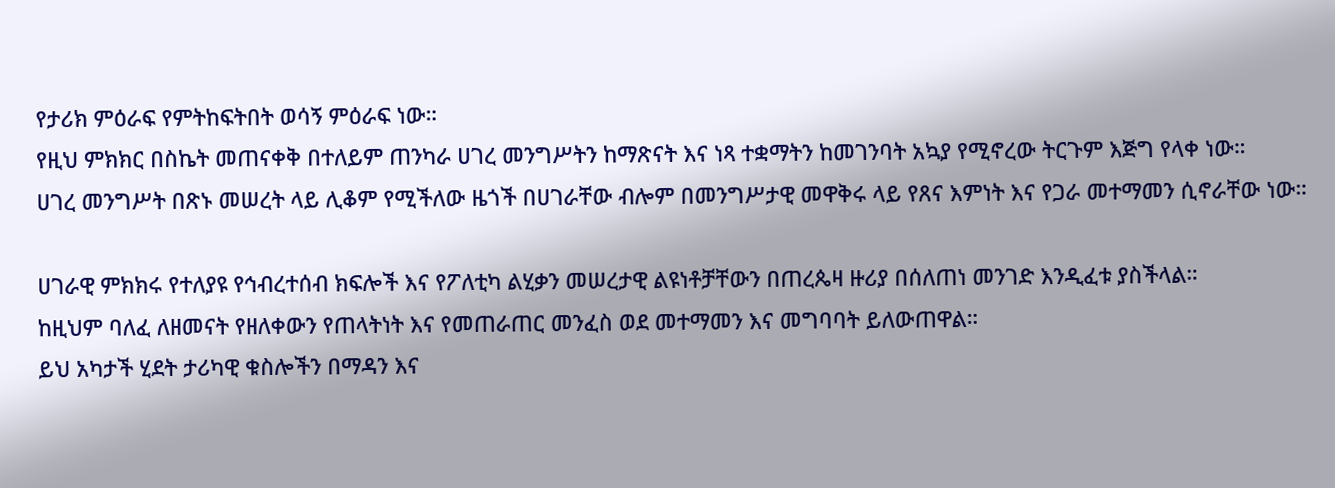የታሪክ ምዕራፍ የምትከፍትበት ወሳኝ ምዕራፍ ነው።
የዚህ ምክክር በስኬት መጠናቀቅ በተለይም ጠንካራ ሀገረ መንግሥትን ከማጽናት እና ነጻ ተቋማትን ከመገንባት አኳያ የሚኖረው ትርጉም እጅግ የላቀ ነው።
ሀገረ መንግሥት በጽኑ መሠረት ላይ ሊቆም የሚችለው ዜጎች በሀገራቸው ብሎም በመንግሥታዊ መዋቅሩ ላይ የጸና እምነት እና የጋራ መተማመን ሲኖራቸው ነው።

ሀገራዊ ምክክሩ የተለያዩ የኅብረተሰብ ክፍሎች እና የፖለቲካ ልሂቃን መሠረታዊ ልዩነቶቻቸውን በጠረጴዛ ዙሪያ በሰለጠነ መንገድ እንዲፈቱ ያስችላል።
ከዚህም ባለፈ ለዘመናት የዘለቀውን የጠላትነት እና የመጠራጠር መንፈስ ወደ መተማመን እና መግባባት ይለውጠዋል።
ይህ አካታች ሂደት ታሪካዊ ቁስሎችን በማዳን እና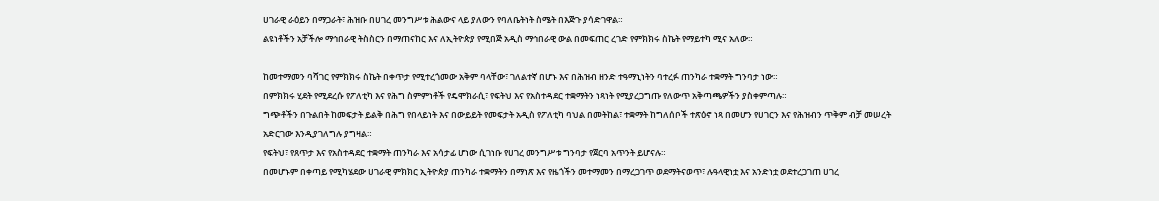ሀገራዊ ራዕይን በማጋራት፣ ሕዝቡ በሀገረ መንግሥቱ ሕልውና ላይ ያለውን የባለቤትነት ስሜት በእጅጉ ያሳድገዋል።
ልዩነቶችን አቻችሎ ማኅበራዊ ትስስርን በማጠናከር እና ለኢትዮጵያ የሚበጅ አዲስ ማኅበራዊ ውል በመፍጠር ረገድ የምክክሩ ስኬት የማይተካ ሚና አለው።

ከመተማመን ባሻገር የምክክሩ ስኬት በቀጥታ የሚተረጎመው አቅም ባላቸው፣ ገለልተኛ በሆኑ እና በሕዝብ ዘንድ ተዓማኒነትን ባተረፉ ጠንካራ ተቋማት ግንባታ ነው።
በምክክሩ ሂደት የሚደረሱ የፖለቲካ እና የሕግ ስምምነቶች የዴሞክራሲ፣ የፍትህ እና የአስተዳደር ተቋማትን ነጻነት የሚያረጋግጡ የለውጥ አቅጣጫዎችን ያስቀምጣሉ።
ግጭቶችን በጉልበት ከመፍታት ይልቅ በሕግ የበላይነት እና በውይይት የመፍታት አዲስ የፖለቲካ ባህል በመትከል፣ ተቋማት ከግለሰቦች ተጽዕኖ ነጻ በመሆን የሀገርን እና የሕዝብን ጥቅም ብቻ መሠረት አድርገው እንዲያገለግሉ ያግዛል።
የፍትህ፣ የጸጥታ እና የአስተዳደር ተቋማት ጠንካራ እና አሳታፊ ሆነው ሲገነቡ የሀገረ መንግሥቱ ግንባታ የጀርባ አጥንት ይሆናሉ።
በመሆኑም በቀጣይ የሚካሄደው ሀገራዊ ምክክር ኢትዮጵያ ጠንካራ ተቋማትን በማነጽ እና የዜጎችን መተማመን በማረጋገጥ ወደማትናወጥ፣ ሉዓላዊነቷ እና አንድነቷ ወደተረጋገጠ ሀገረ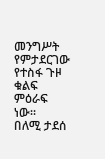መንግሥት የምታደርገው የተስፋ ጉዞ ቁልፍ ምዕራፍ ነው።
በለሚ ታደሰ